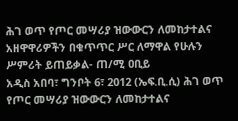ሕገ ወጥ የጦር መሣሪያ ዝውውርን ለመከታተልና አዘዋዋሪዎችን በቁጥጥር ሥር ለማዋል የሁሉን ሥምሪት ይጠይቃል- ጠ/ሚ ዐቢይ
አዲስ አበባ፣ ግንቦት 6፣ 2012 (ኤፍ.ቢ.ሲ) ሕገ ወጥ የጦር መሣሪያ ዝውውርን ለመከታተልና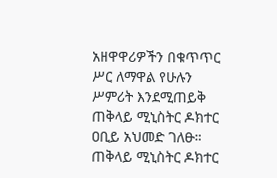አዘዋዋሪዎችን በቁጥጥር ሥር ለማዋል የሁሉን ሥምሪት እንደሚጠይቅ ጠቅላይ ሚኒስትር ዶክተር ዐቢይ አህመድ ገለፁ።
ጠቅላይ ሚኒስትር ዶክተር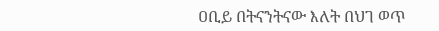ዐቢይ በትናንትናው እለት በህገ ወጥ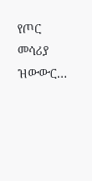የጦር መሳሪያ ዝውውር…